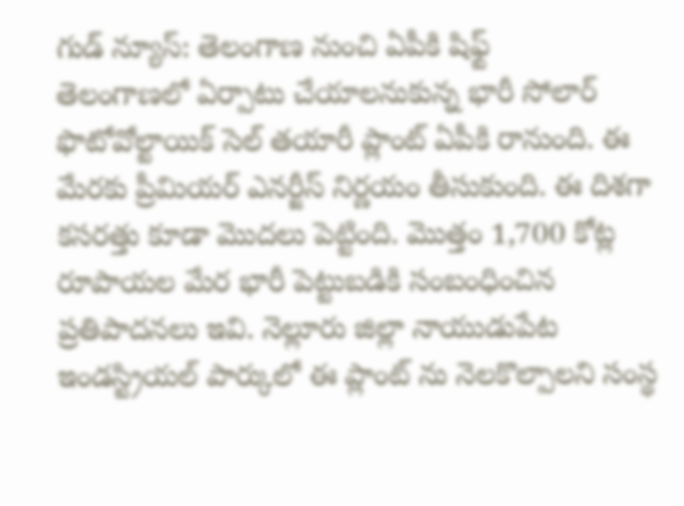గుడ్ న్యూస్: తెలంగాణ నుంచి ఏపీకి షిఫ్ట్
తెలంగాణలో ఏర్పాటు చేయాలనుకున్న భారీ సోలార్ ఫొటోవోల్టాయిక్ సెల్ తయారీ ప్లాంట్ ఏపీకి రానుంది. ఈ మేరకు ప్రీమియర్ ఎనర్జీస్ నిర్ణయం తీసుకుంది. ఈ దిశగా కసరత్తు కూడా మొదలు పెట్టింది. మొత్తం 1,700 కోట్ల రూపాయల మేర భారీ పెట్టుబడికి సంబంధించిన ప్రతిపాదనలు ఇవి. నెల్లూరు జిల్లా నాయుడుపేట ఇండస్ట్రియల్ పార్కులో ఈ ప్లాంట్ ను నెలకొల్పాలని సంస్థ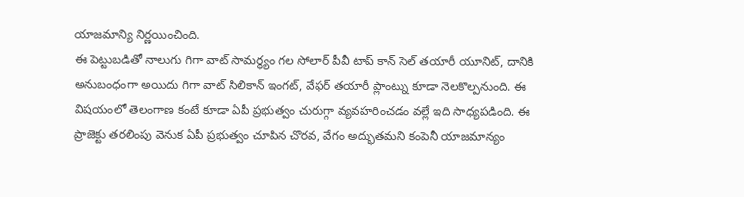యాజమాన్యి నిర్ణయించింది.
ఈ పెట్టుబడితో నాలుగు గిగా వాట్ సామర్థ్యం గల సోలార్ పీవీ టాప్ కాన్ సెల్ తయారీ యూనిట్, దానికి అనుబంధంగా అయిదు గిగా వాట్ సిలికాన్ ఇంగట్, వేఫర్ తయారీ ప్లాంట్ను కూడా నెలకొల్పనుంది. ఈ విషయంలో తెలంగాణ కంటే కూడా ఏపీ ప్రభుత్వం చురుగ్గా వ్యవహరించడం వల్లే ఇది సాధ్యపడింది. ఈ ప్రాజెక్టు తరలింపు వెనుక ఏపీ ప్రభుత్వం చూపిన చొరవ, వేగం అద్భుతమని కంపెనీ యాజమాన్యం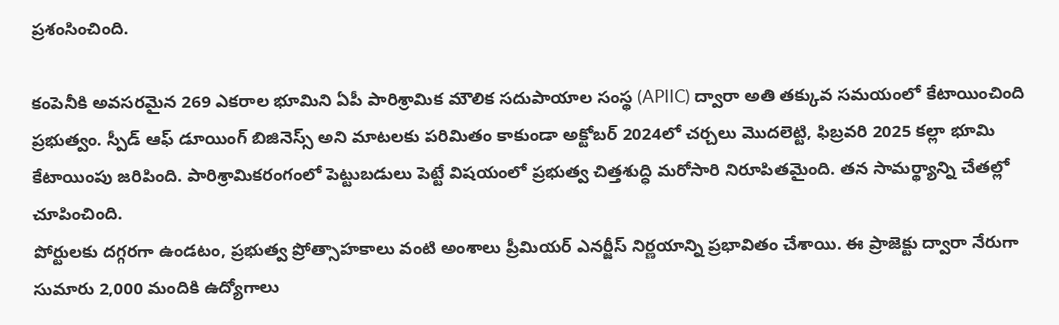ప్రశంసించింది.

కంపెనీకి అవసరమైన 269 ఎకరాల భూమిని ఏపీ పారిశ్రామిక మౌలిక సదుపాయాల సంస్థ (APIIC) ద్వారా అతి తక్కువ సమయంలో కేటాయించింది ప్రభుత్వం. స్పీడ్ ఆఫ్ డూయింగ్ బిజినెస్స్ అని మాటలకు పరిమితం కాకుండా అక్టోబర్ 2024లో చర్చలు మొదలెట్టి, ఫిబ్రవరి 2025 కల్లా భూమి కేటాయింపు జరిపింది. పారిశ్రామికరంగంలో పెట్టుబడులు పెట్టే విషయంలో ప్రభుత్వ చిత్తశుద్ధి మరోసారి నిరూపితమైంది. తన సామర్థ్యాన్ని చేతల్లో చూపించింది.
పోర్టులకు దగ్గరగా ఉండటం, ప్రభుత్వ ప్రోత్సాహకాలు వంటి అంశాలు ప్రీమియర్ ఎనర్జీస్ నిర్ణయాన్ని ప్రభావితం చేశాయి. ఈ ప్రాజెక్టు ద్వారా నేరుగా సుమారు 2,000 మందికి ఉద్యోగాలు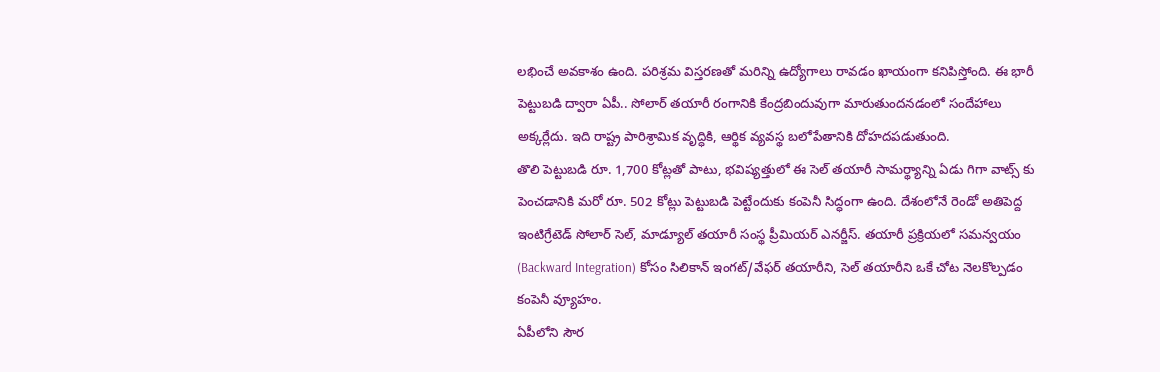లభించే అవకాశం ఉంది. పరిశ్రమ విస్తరణతో మరిన్ని ఉద్యోగాలు రావడం ఖాయంగా కనిపిస్తోంది. ఈ భారీ పెట్టుబడి ద్వారా ఏపీ.. సోలార్ తయారీ రంగానికి కేంద్రబిందువుగా మారుతుందనడంలో సందేహాలు అక్కర్లేదు. ఇది రాష్ట్ర పారిశ్రామిక వృద్ధికి, ఆర్థిక వ్యవస్థ బలోపేతానికి దోహదపడుతుంది.
తొలి పెట్టుబడి రూ. 1,700 కోట్లతో పాటు, భవిష్యత్తులో ఈ సెల్ తయారీ సామర్థ్యాన్ని ఏడు గిగా వాట్స్ కు పెంచడానికి మరో రూ. 502 కోట్లు పెట్టుబడి పెట్టేందుకు కంపెనీ సిద్ధంగా ఉంది. దేశంలోనే రెండో అతిపెద్ద ఇంటిగ్రేటెడ్ సోలార్ సెల్, మాడ్యూల్ తయారీ సంస్థ ప్రీమియర్ ఎనర్జీస్. తయారీ ప్రక్రియలో సమన్వయం (Backward Integration) కోసం సిలికాన్ ఇంగట్/వేఫర్ తయారీని, సెల్ తయారీని ఒకే చోట నెలకొల్పడం కంపెనీ వ్యూహం.
ఏపీలోని సౌర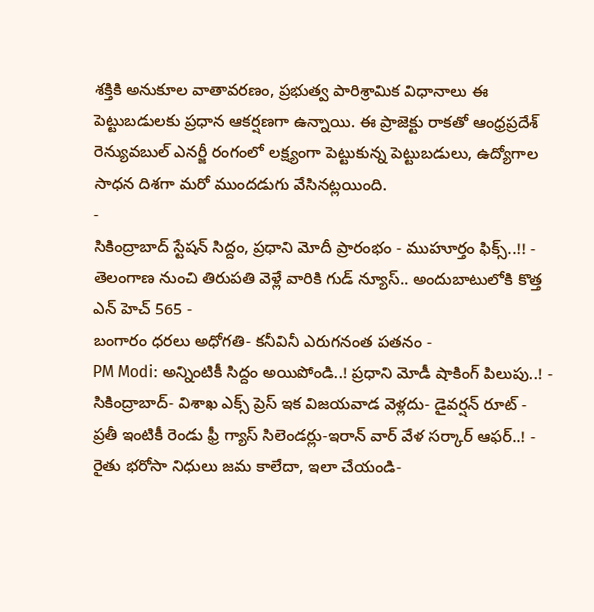శక్తికి అనుకూల వాతావరణం, ప్రభుత్వ పారిశ్రామిక విధానాలు ఈ పెట్టుబడులకు ప్రధాన ఆకర్షణగా ఉన్నాయి. ఈ ప్రాజెక్టు రాకతో ఆంధ్రప్రదేశ్ రెన్యువబుల్ ఎనర్జీ రంగంలో లక్ష్యంగా పెట్టుకున్న పెట్టుబడులు, ఉద్యోగాల సాధన దిశగా మరో ముందడుగు వేసినట్లయింది.
-
సికింద్రాబాద్ స్టేషన్ సిద్దం, ప్రధాని మోదీ ప్రారంభం - ముహూర్తం ఫిక్స్..!! -
తెలంగాణ నుంచి తిరుపతి వెళ్లే వారికి గుడ్ న్యూస్.. అందుబాటులోకి కొత్త ఎన్ హెచ్ 565 -
బంగారం ధరలు అధోగతి- కనీవినీ ఎరుగనంత పతనం -
PM Modi: అన్నింటికీ సిద్దం అయిపోండి..! ప్రధాని మోడీ షాకింగ్ పిలుపు..! -
సికింద్రాబాద్- విశాఖ ఎక్స్ ప్రెస్ ఇక విజయవాడ వెళ్లదు- డైవర్షన్ రూట్ -
ప్రతీ ఇంటికీ రెండు ఫ్రీ గ్యాస్ సిలెండర్లు-ఇరాన్ వార్ వేళ సర్కార్ ఆఫర్..! -
రైతు భరోసా నిధులు జమ కాలేదా, ఇలా చేయండి-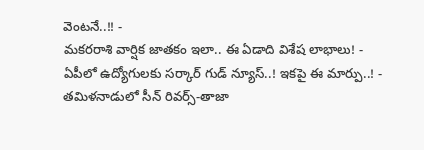వెంటనే..!! -
మకరరాశి వార్షిక జాతకం ఇలా.. ఈ ఏడాది విశేష లాభాలు! -
ఏపీలో ఉద్యోగులకు సర్కార్ గుడ్ న్యూస్..! ఇకపై ఈ మార్పు..! -
తమిళనాడులో సీన్ రివర్స్-తాజా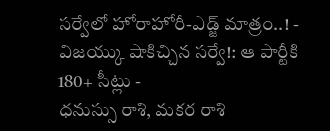సర్వేలో హోరాహోరీ-ఎడ్జ్ మాత్రం..! -
విజయ్కు షాకిచ్చిన సర్వే!: ఆ పార్టీకి 180+ సీట్లు -
ధనుస్సు రాశి, మకర రాశి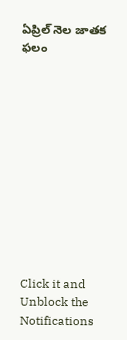ఏప్రిల్ నెల జాతక ఫలం












Click it and Unblock the Notifications